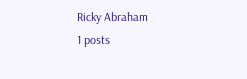Ricky Abraham
1 posts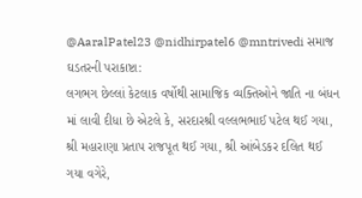@AaralPatel23 @nidhirpatel6 @mntrivedi સમાજ ઘડતરની પરાકાષ્ટા:
લગભગ છેલ્લાં કેટલાક વર્ષોથી સામાજિક વ્યક્તિઓને જાતિ ના બંધન માં લાવી દીધા છે એટલે કે, સરદારશ્રી વલ્લભભાઈ પટેલ થઈ ગયા, શ્રી મહારાણા પ્રતાપ રાજપૂત થઈ ગયા, શ્રી આંબેડકર દલિત થઈ ગયા વગેરે,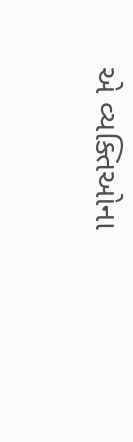એ વ્યક્તિઓના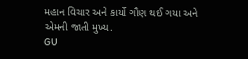મહાન વિચાર અને કાર્યો ગૌણ થઈ ગયા અને એમની જાતી મુખ્ય.
GU